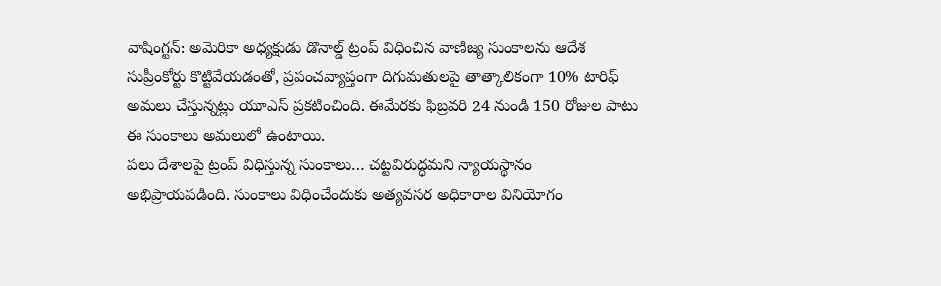వాషింగ్టన్: అమెరికా అధ్యక్షుడు డొనాల్డ్ ట్రంప్ విధించిన వాణిజ్య సుంకాలను ఆదేశ సుప్రీంకోర్టు కొట్టివేయడంతో, ప్రపంచవ్యాప్తంగా దిగుమతులపై తాత్కాలికంగా 10% టారిఫ్ అమలు చేస్తున్నట్లు యూఎస్ ప్రకటించింది. ఈమేరకు ఫిబ్రవరి 24 నుండి 150 రోజుల పాటు ఈ సుంకాలు అమలులో ఉంటాయి.
పలు దేశాలపై ట్రంప్ విధిస్తున్న సుంకాలు… చట్టవిరుద్ధమని న్యాయస్థానం అభిప్రాయపడింది. సుంకాలు విధించేందుకు అత్యవసర అధికారాల వినియోగం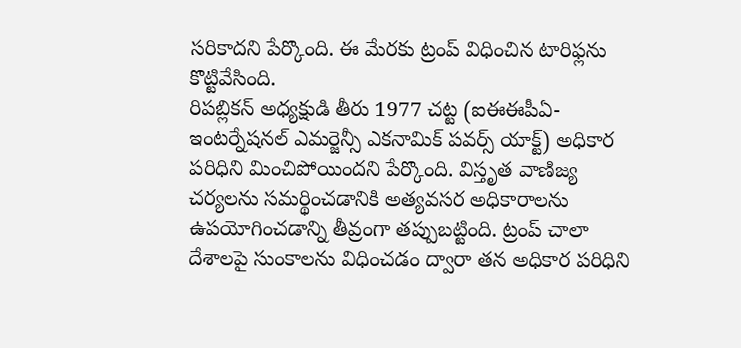సరికాదని పేర్కొంది. ఈ మేరకు ట్రంప్ విధించిన టారిఫ్లను కొట్టివేసింది.
రిపబ్లికన్ అధ్యక్షుడి తీరు 1977 చట్ట (ఐఈఈపీఏ- ఇంటర్నేషనల్ ఎమర్జెన్సీ ఎకనామిక్ పవర్స్ యాక్ట్) అధికార పరిధిని మించిపోయిందని పేర్కొంది. విస్తృత వాణిజ్య చర్యలను సమర్థించడానికి అత్యవసర అధికారాలను ఉపయోగించడాన్ని తీవ్రంగా తప్పుబట్టింది. ట్రంప్ చాలా దేశాలపై సుంకాలను విధించడం ద్వారా తన అధికార పరిధిని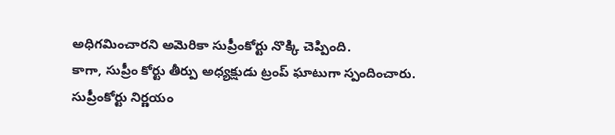అధిగమించారని అమెరికా సుప్రీంకోర్టు నొక్కి చెప్పింది.
కాగా, సుప్రీం కోర్టు తీర్పు అధ్యక్షుడు ట్రంప్ ఘాటుగా స్పందించారు. సుప్రీంకోర్టు నిర్ణయం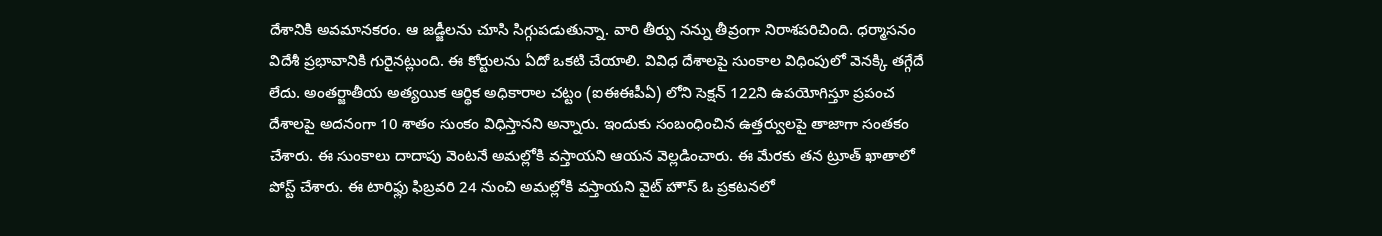దేశానికి అవమానకరం. ఆ జడ్జీలను చూసి సిగ్గుపడుతున్నా. వారి తీర్పు నన్ను తీవ్రంగా నిరాశపరిచింది. ధర్మాసనం విదేశీ ప్రభావానికి గురైనట్లుంది. ఈ కోర్టులను ఏదో ఒకటి చేయాలి. వివిధ దేశాలపై సుంకాల విధింపులో వెనక్కి తగ్గేదే లేదు. అంతర్జాతీయ అత్యయిక ఆర్థిక అధికారాల చట్టం (ఐఈఈపీఏ) లోని సెక్షన్ 122ని ఉపయోగిస్తూ ప్రపంచ దేశాలపై అదనంగా 10 శాతం సుంకం విధిస్తానని అన్నారు. ఇందుకు సంబంధించిన ఉత్తర్వులపై తాజాగా సంతకం చేశారు. ఈ సుంకాలు దాదాపు వెంటనే అమల్లోకి వస్తాయని ఆయన వెల్లడించారు. ఈ మేరకు తన ట్రూత్ ఖాతాలో పోస్ట్ చేశారు. ఈ టారిఫ్లు ఫిబ్రవరి 24 నుంచి అమల్లోకి వస్తాయని వైట్ హౌస్ ఓ ప్రకటనలో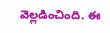వెల్లడించింది. ఈ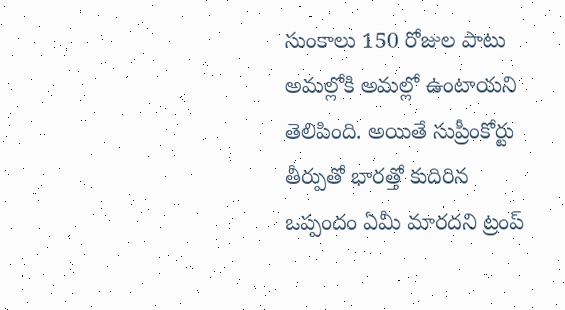సుంకాలు 150 రోజుల పాటు అమల్లోకి అమల్లో ఉంటాయని తెలిపింది. అయితే సుప్రీంకోర్టు తీర్పుతో భారత్తో కుదిరిన ఒప్పందం ఏమీ మారదని ట్రంప్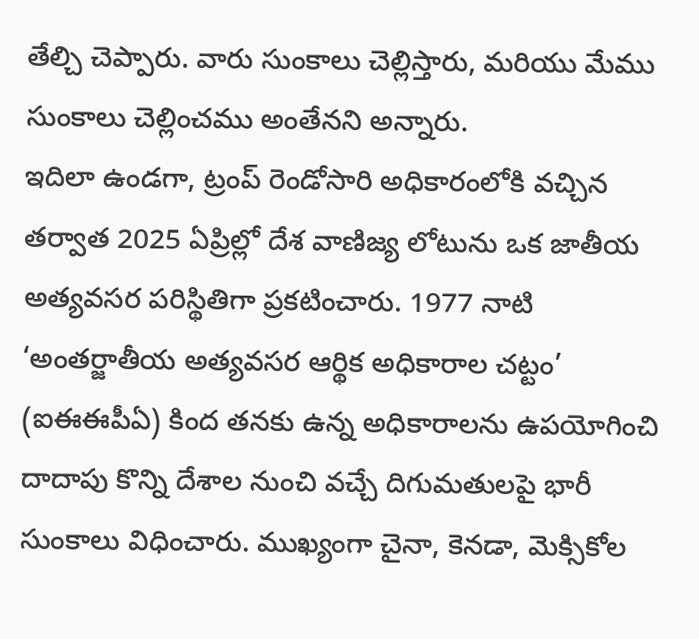తేల్చి చెప్పారు. వారు సుంకాలు చెల్లిస్తారు, మరియు మేము సుంకాలు చెల్లించము అంతేనని అన్నారు.
ఇదిలా ఉండగా, ట్రంప్ రెండోసారి అధికారంలోకి వచ్చిన తర్వాత 2025 ఏప్రిల్లో దేశ వాణిజ్య లోటును ఒక జాతీయ అత్యవసర పరిస్థితిగా ప్రకటించారు. 1977 నాటి ‘అంతర్జాతీయ అత్యవసర ఆర్థిక అధికారాల చట్టం’ (ఐఈఈపీఏ) కింద తనకు ఉన్న అధికారాలను ఉపయోగించి దాదాపు కొన్ని దేశాల నుంచి వచ్చే దిగుమతులపై భారీ సుంకాలు విధించారు. ముఖ్యంగా చైనా, కెనడా, మెక్సికోల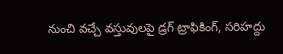నుంచి వచ్చే వస్తువులపై డ్రగ్ ట్రాఫికింగ్, సరిహద్దు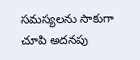సమస్యలను సాకుగా చూపి అదనపు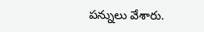పన్నులు వేశారు.